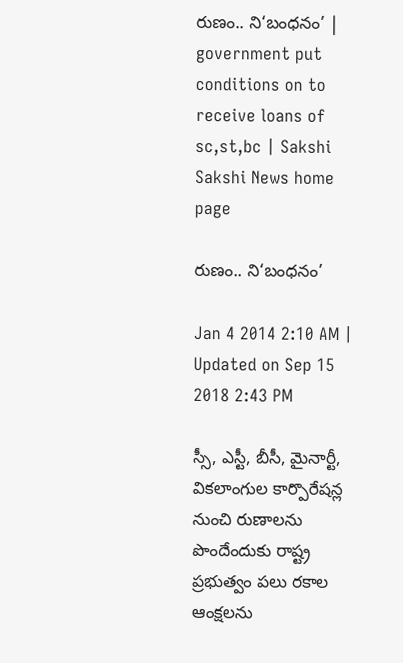రుణం.. ని‘బంధనం’ | government put conditions on to receive loans of sc,st,bc | Sakshi
Sakshi News home page

రుణం.. ని‘బంధనం’

Jan 4 2014 2:10 AM | Updated on Sep 15 2018 2:43 PM

స్సీ, ఎస్టీ, బీసీ, మైనార్టీ, వికలాంగుల కార్పొరేషన్ల నుంచి రుణాలను పొందేందుకు రాష్ట్ర ప్రభుత్వం పలు రకాల ఆంక్షలను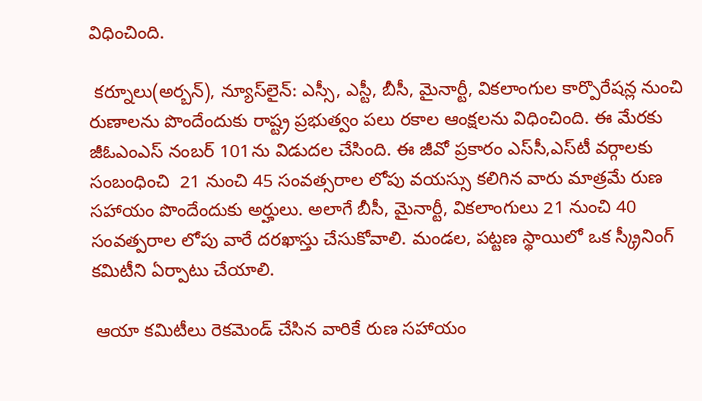విధించింది.

 కర్నూలు(అర్బన్), న్యూస్‌లైన్: ఎస్సీ, ఎస్టీ, బీసీ, మైనార్టీ, వికలాంగుల కార్పొరేషన్ల నుంచి రుణాలను పొందేందుకు రాష్ట్ర ప్రభుత్వం పలు రకాల ఆంక్షలను విధించింది. ఈ మేరకు జీఓఎంఎస్ నంబర్ 101ను విడుదల చేసింది. ఈ జీవో ప్రకారం ఎస్‌సీ,ఎస్‌టీ వర్గాలకు సంబంధించి  21 నుంచి 45 సంవత్సరాల లోపు వయస్సు కలిగిన వారు మాత్రమే రుణ సహాయం పొందేందుకు అర్హులు. అలాగే బీసీ, మైనార్టీ, వికలాంగులు 21 నుంచి 40 సంవత్పరాల లోపు వారే దరఖాస్తు చేసుకోవాలి. మండల, పట్టణ స్థాయిలో ఒక స్క్రీనింగ్ కమిటీని ఏర్పాటు చేయాలి.

 ఆయా కమిటీలు రెకమెండ్ చేసిన వారికే రుణ సహాయం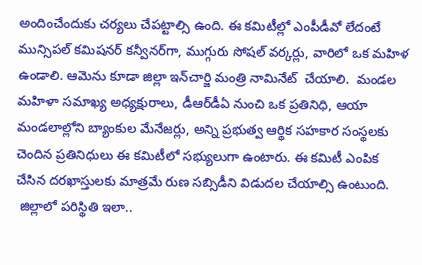అందించేందుకు చర్యలు చేపట్టాల్సి ఉంది. ఈ కమిటీల్లో ఎంపీడీవో లేదంటే మున్సిపల్ కమిషనర్ కన్వీనర్‌గా, ముగ్గురు సోషల్ వర్కర్లు, వారిలో ఒక మహిళ ఉండాలి. ఆమెను కూడా జిల్లా ఇన్‌చార్జి మంత్రి నామినేట్  చేయాలి.  మండల మహిళా సమాఖ్య అధ్యక్షురాలు, డీఆర్‌డీఏ నుంచి ఒక ప్రతినిధి, ఆయా మండలాల్లోని బ్యాంకుల మేనేజర్లు, అన్ని ప్రభుత్వ ఆర్థిక సహకార సంస్థలకు చెందిన ప్రతినిధులు ఈ కమిటీలో సభ్యులుగా ఉంటారు. ఈ కమిటీ ఎంపిక చేసిన దరఖాస్తులకు మాత్రమే రుణ సబ్సిడీని విడుదల చేయాల్సి ఉంటుంది.
 జిల్లాలో పరిస్థితి ఇలా..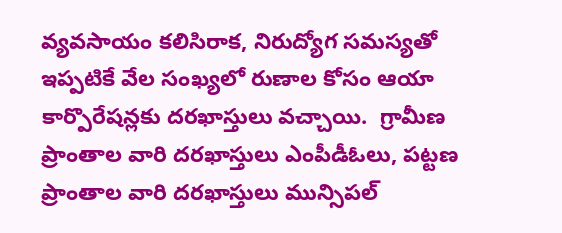వ్యవసాయం కలిసిరాక, నిరుద్యోగ సమస్యతో ఇప్పటికే వేల సంఖ్యలో రుణాల కోసం ఆయా కార్పొరేషన్లకు దరఖాస్తులు వచ్చాయి.  గ్రామీణ ప్రాంతాల వారి దరఖాస్తులు ఎంపీడీఓలు, పట్టణ ప్రాంతాల వారి దరఖాస్తులు మున్సిపల్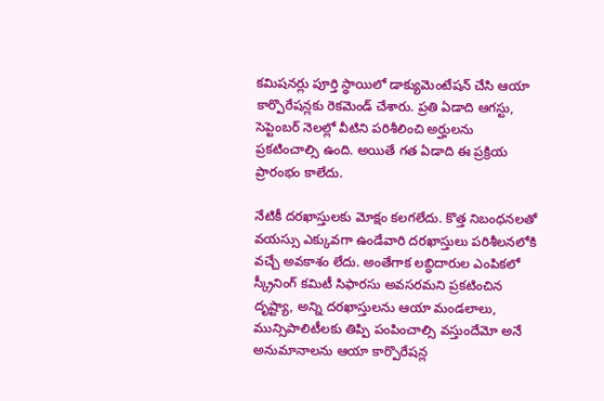కమిషనర్లు పూర్తి స్థాయిలో డాక్యుమెంటేషన్ చేసి ఆయా కార్పొరేషన్లకు రెకమెండ్ చేశారు. ప్రతి ఏడాది ఆగస్టు, సెప్టెంబర్ నెలల్లో వీటిని పరిశీలించి అర్హులను ప్రకటించాల్సి ఉంది. అయితే గత ఏడాది ఈ ప్రక్రియ ప్రారంభం కాలేదు.

నేటికీ దరఖాస్తులకు మోక్షం కలగలేదు. కొత్త నిబంధనలతో వయస్సు ఎక్కువగా ఉండేవారి దరఖాస్తులు పరిశీలనలోకి వచ్చే అవకాశం లేదు. అంతేగాక లబ్ధిదారుల ఎంపికలో స్క్రీనింగ్ కమిటీ సిఫారసు అవసరమని ప్రకటించిన దృష్ట్యా, అన్ని దరఖాస్తులను ఆయా మండలాలు, మున్సిపాలిటీలకు తిప్పి పంపించాల్సి వస్తుందేమో అనే అనుమానాలను ఆయా కార్పొరేషన్ల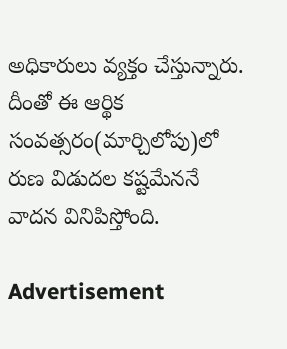అధికారులు వ్యక్తం చేస్తున్నారు. దీంతో ఈ ఆర్థిక సంవత్సరం(మార్చిలోపు)లో రుణ విడుదల కష్టమేననే వాదన వినిపిస్తోంది.

Advertisement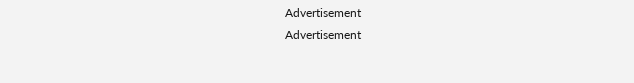Advertisement
Advertisement